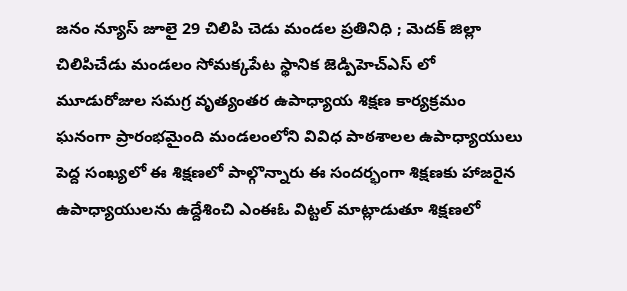జనం న్యూస్ జూలై 29 చిలిపి చెడు మండల ప్రతినిధి ; మెదక్ జిల్లా చిలిపిచేడు మండలం సోమక్కపేట స్థానిక జెడ్పిహెచ్ఎస్ లో మూడురోజుల సమగ్ర వృత్యంతర ఉపాధ్యాయ శిక్షణ కార్యక్రమం ఘనంగా ప్రారంభమైంది మండలంలోని వివిధ పాఠశాలల ఉపాధ్యాయులు పెద్ద సంఖ్యలో ఈ శిక్షణలో పాల్గొన్నారు ఈ సందర్భంగా శిక్షణకు హాజరైన ఉపాధ్యాయులను ఉద్దేశించి ఎంఈఓ విట్టల్ మాట్లాడుతూ శిక్షణలో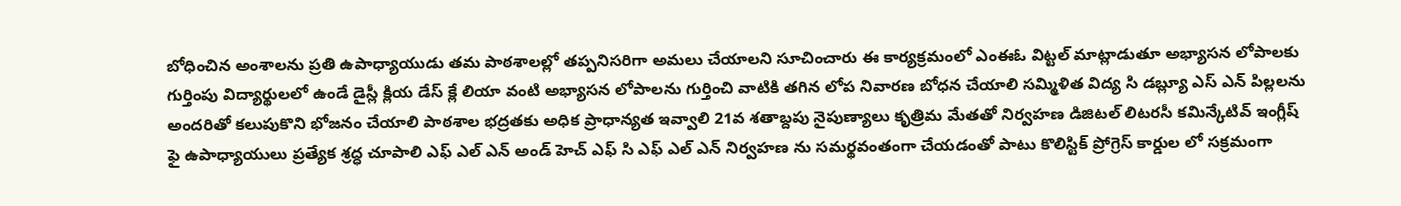బోధించిన అంశాలను ప్రతి ఉపాధ్యాయుడు తమ పాఠశాలల్లో తప్పనిసరిగా అమలు చేయాలని సూచించారు ఈ కార్యక్రమంలో ఎంఈఓ విట్టల్ మాట్లాడుతూ అభ్యాసన లోపాలకు గుర్తింపు విద్యార్థులలో ఉండే డైస్లీ క్లియ డేస్ క్లే లియా వంటి అభ్యాసన లోపాలను గుర్తించి వాటికి తగిన లోప నివారణ బోధన చేయాలి సమ్మిళిత విద్య సి డబ్ల్యూ ఎస్ ఎన్ పిల్లలను అందరితో కలుపుకొని భోజనం చేయాలి పాఠశాల భద్రతకు అధిక ప్రాధాన్యత ఇవ్వాలి 21వ శతాబ్దపు నైపుణ్యాలు కృత్రిమ మేతతో నిర్వహణ డిజిటల్ లిటరసీ కమిన్కేటివ్ ఇంగ్లీష్ ఫై ఉపాధ్యాయులు ప్రత్యేక శ్రద్ధ చూపాలి ఎఫ్ ఎల్ ఎన్ అండ్ హెచ్ ఎఫ్ సి ఎఫ్ ఎల్ ఎన్ నిర్వహణ ను సమర్థవంతంగా చేయడంతో పాటు కొలిస్టిక్ ప్రోగ్రెస్ కార్డుల లో సక్రమంగా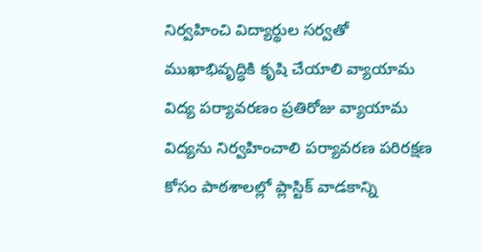నిర్వహించి విద్యార్థుల సర్వతో ముఖాభివృద్ధికి కృషి చేయాలి వ్యాయామ విద్య పర్యావరణం ప్రతిరోజు వ్యాయామ విద్యను నిర్వహించాలి పర్యావరణ పరిరక్షణ కోసం పాఠశాలల్లో ప్లాస్టిక్ వాడకాన్ని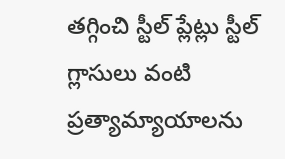తగ్గించి స్టీల్ ప్లేట్లు స్టీల్ గ్లాసులు వంటి ప్రత్యామ్యాయాలను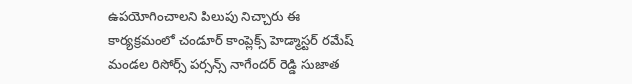ఉపయోగించాలని పిలుపు నిచ్చారు ఈ కార్యక్రమంలో చండూర్ కాంప్లెక్స్ హెడ్మాస్టర్ రమేష్ మండల రిసోర్స్ పర్సన్స్ నాగేందర్ రెడ్డి సుజాత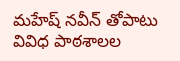మహేష్ నవీన్ తోపాటు వివిధ పాఠశాలల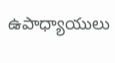ఉపాధ్యాయులు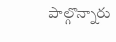పాల్గొన్నారు